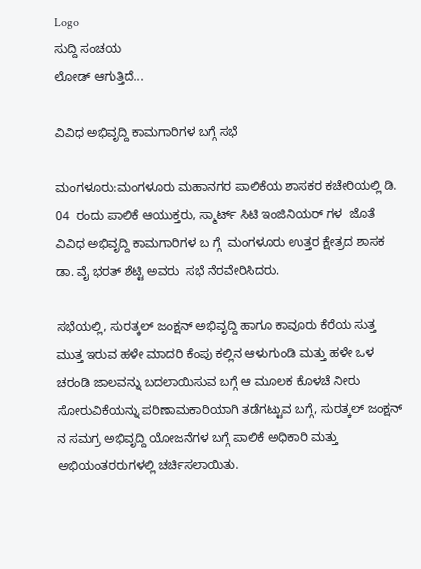Logo
ಸುದ್ದಿ ಸಂಚಯ
ಲೋಡ್ ಆಗುತ್ತಿದೆ...

ವಿವಿಧ ಅಭಿವೃದ್ದಿ ಕಾಮಗಾರಿಗಳ ಬಗ್ಗೆ ಸಭೆ

ಮಂಗಳೂರು:ಮಂಗಳೂರು ಮಹಾನಗರ ಪಾಲಿಕೆಯ ಶಾಸಕರ ಕಚೇರಿಯಲ್ಲಿ ಡಿ. 04  ರಂದು ಪಾಲಿಕೆ ಆಯುಕ್ತರು, ಸ್ಮಾರ್ಟ್‌ ಸಿಟಿ ಇಂಜಿನಿಯರ್ ಗಳ  ಜೊತೆ ವಿವಿಧ ಅಭಿವೃದ್ದಿ ಕಾಮಗಾರಿಗಳ ಬ ಗ್ಗೆ  ಮಂಗಳೂರು ಉತ್ತರ ಕ್ಷೇತ್ರದ ಶಾಸಕ  ಡಾ. ವೈ ಭರತ್ ಶೆಟ್ಟಿ ಅವರು  ಸಭೆ ನೆರವೇರಿಸಿದರು.

ಸಭೆಯಲ್ಲಿ, ಸುರತ್ಕಲ್‌ ಜಂಕ್ಷನ್‌ ಅಭಿವೃದ್ದಿ ಹಾಗೂ ಕಾವೂರು ಕೆರೆಯ ಸುತ್ತ ಮುತ್ತ ಇರುವ ಹಳೇ ಮಾದರಿ ಕೆಂಪು ಕಲ್ಲಿನ ಆಳುಗುಂಡಿ ಮತ್ತು ಹಳೇ ಒಳ ಚರಂಡಿ ಜಾಲವನ್ನು ಬದಲಾಯಿಸುವ ಬಗ್ಗೆ ಆ ಮೂಲಕ ಕೊಳಚೆ ನೀರು ಸೋರುವಿಕೆಯನ್ನು ಪರಿಣಾಮಕಾರಿಯಾಗಿ ತಡೆಗಟ್ಟುವ ಬಗ್ಗೆ, ಸುರತ್ಕಲ್‌ ಜಂಕ್ಷನ್‌ ನ ಸಮಗ್ರ ಅಭಿವೃದ್ದಿ ಯೋಜನೆಗಳ ಬಗ್ಗೆ ಪಾಲಿಕೆ ಅಧಿಕಾರಿ ಮತ್ತು ಅಭಿಯಂತರರುಗಳಲ್ಲಿ ಚರ್ಚಿಸಲಾಯಿತು.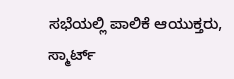ಸಭೆಯಲ್ಲಿ ಪಾಲಿಕೆ ಆಯುಕ್ತರು, ಸ್ಮಾರ್ಟ್‌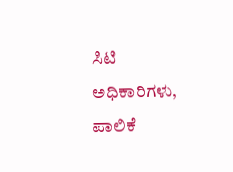ಸಿಟಿ ಅಧಿಕಾರಿಗಳು, ಪಾಲಿಕೆ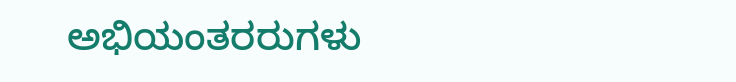ಅಭಿಯಂತರರುಗಳು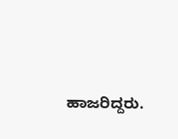ಹಾಜರಿದ್ದರು.